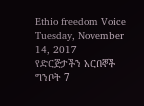Ethio freedom Voice
Tuesday, November 14, 2017
የድርጅታችን አርበኞች ግንቦት 7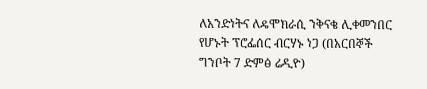ለአንድነትና ለዴሞክራሲ ንቅናቄ ሊቀመንበር የሆኑት ፕሮፌሰር ብርሃኑ ነጋ (በአርበኞች ግንቦት 7 ድምፅ ሬዲዮ)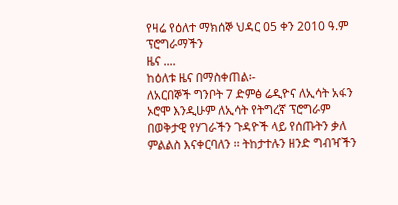የዛሬ የዕለተ ማክሰኞ ህዳር 05 ቀን 2010 ዓ.ም ፕሮግራማችን
ዜና ....
ከዕለቱ ዜና በማስቀጠል፡-
ለአርበኞች ግንቦት 7 ድምፅ ሬዲዮና ለኢሳት አፋን ኦሮሞ እንዲሁም ለኢሳት የትግረኛ ፕሮግራም በወቅታዊ የሃገራችን ጉዳዮች ላይ የሰጡትን ቃለ ምልልስ እናቀርባለን ፡፡ ትከታተሉን ዘንድ ግብዣችን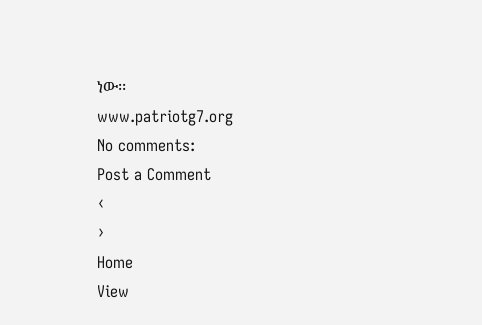ነው፡፡
www.patriotg7.org
No comments:
Post a Comment
‹
›
Home
View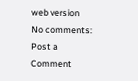web version
No comments:
Post a Comment